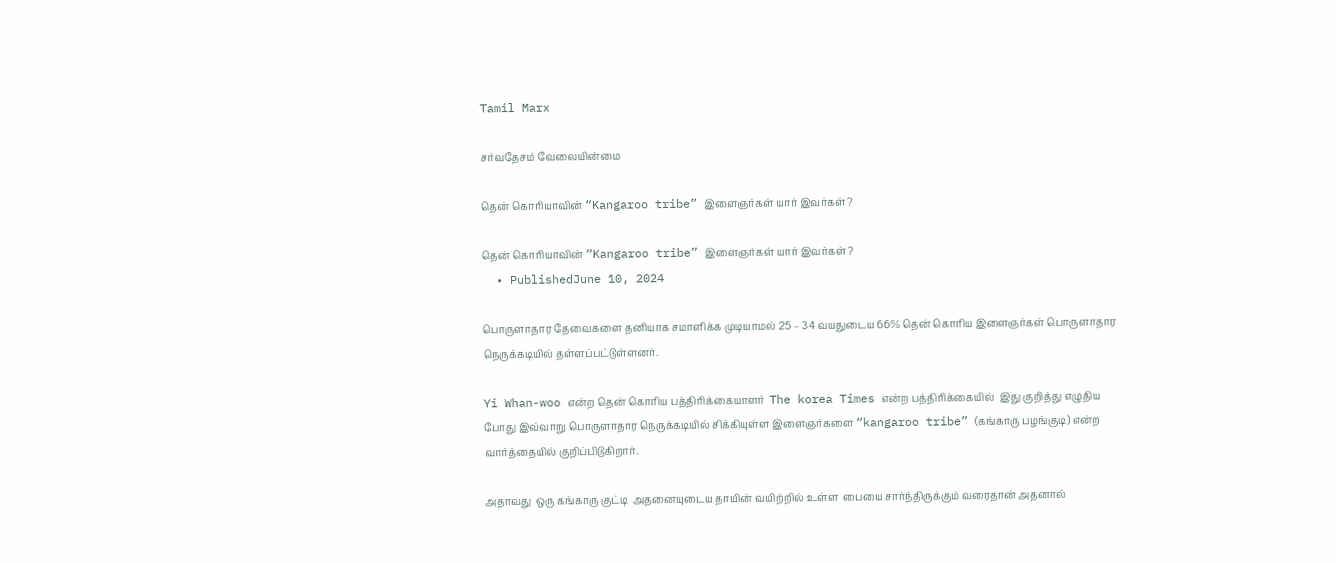Tamil Marx

சர்வதேசம் வேலையின்மை

தென் கொரியாவின் “Kangaroo tribe” இளைஞர்கள் யார் இவர்கள்?

தென் கொரியாவின் “Kangaroo tribe” இளைஞர்கள் யார் இவர்கள்?
  • PublishedJune 10, 2024

பொருளாதார தேவைகளை தனியாக சமாளிக்க முடியாமல் 25 – 34 வயதுடைய 66% தென் கொரிய இளைஞர்கள் பொருளாதார நெருக்கடியில் தள்ளப்பட்டுள்ளனர்.

Yi Whan-woo என்ற தென் கொரிய பத்திரிக்கையாளர்  The korea Times என்ற பத்திரிக்கையில்  இது குறித்து எழுதிய போது இவ்வாறு பொருளாதார நெருக்கடியில் சிக்கியுள்ள இளைஞர்களை “kangaroo tribe” (கங்காரு பழங்குடி) என்ற வார்த்தையில் குறிப்பிடுகிறார்.

அதாவது  ஒரு கங்காரு குட்டி  அதனையுடைய தாயின் வயிற்றில் உள்ள  பையை சார்ந்திருக்கும் வரைதான் அதனால்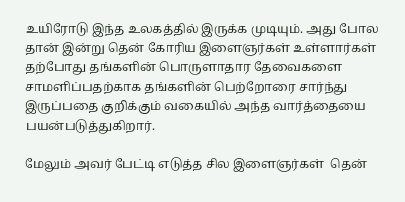உயிரோடு இந்த உலகத்தில் இருக்க முடியும். அது போல தான் இன்று தென் கோரிய இளைஞர்கள் உள்ளார்கள் தற்போது தங்களின் பொருளாதார தேவைகளை சாமளிப்பதற்காக தங்களின் பெற்றோரை சார்ந்து இருப்பதை குறிக்கும் வகையில் அந்த வார்த்தையை பயன்படுத்துகிறார்.

மேலும் அவர் பேட்டி எடுத்த சில இளைஞர்கள்  தென்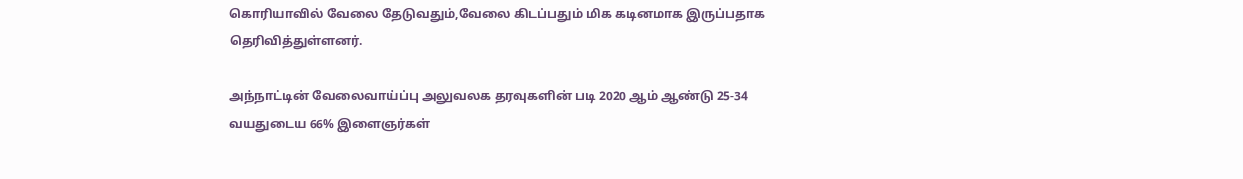கொரியாவில் வேலை தேடுவதும்,வேலை கிடப்பதும் மிக கடினமாக இருப்பதாக தெரிவித்துள்ளனர்.

அந்நாட்டின் வேலைவாய்ப்பு அலுவலக தரவுகளின் படி 2020 ஆம் ஆண்டு 25-34 வயதுடைய 66% இளைஞர்கள்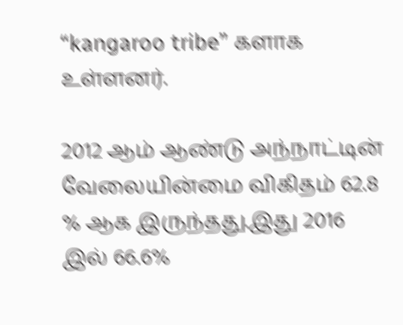“kangaroo tribe” களாக உள்ளனர்.

2012 ஆம் ஆண்டு அந்நாட்டின் வேலையின்மை விகிதம் 62.8 % ஆக இருந்தது.இது 2016 இல் 66.6%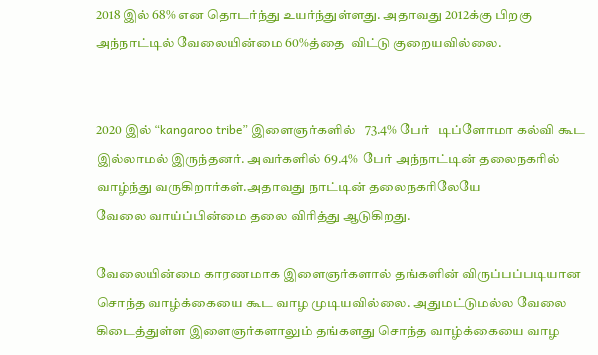2018 இல் 68% என தொடர்ந்து உயர்ந்துள்ளது. அதாவது 2012க்கு பிறகு அந்நாட்டில் வேலையின்மை 60%த்தை  விட்டு குறையவில்லை.


2020 இல் “kangaroo tribe” இளைஞர்களில்   73.4% பேர்   டிப்ளோமா கல்வி கூட  இல்லாமல் இருந்தனர். அவர்களில் 69.4%  பேர் அந்நாட்டின் தலைநகரில் வாழ்ந்து வருகிறார்கள்.அதாவது நாட்டின் தலைநகரிலேயே
வேலை வாய்ப்பின்மை தலை விரித்து ஆடுகிறது.

வேலையின்மை காரணமாக இளைஞர்களால் தங்களின் விருப்பப்படியான சொந்த வாழ்க்கையை கூட வாழ முடியவில்லை. அதுமட்டுமல்ல வேலை கிடைத்துள்ள இளைஞர்களாலும் தங்களது சொந்த வாழ்க்கையை வாழ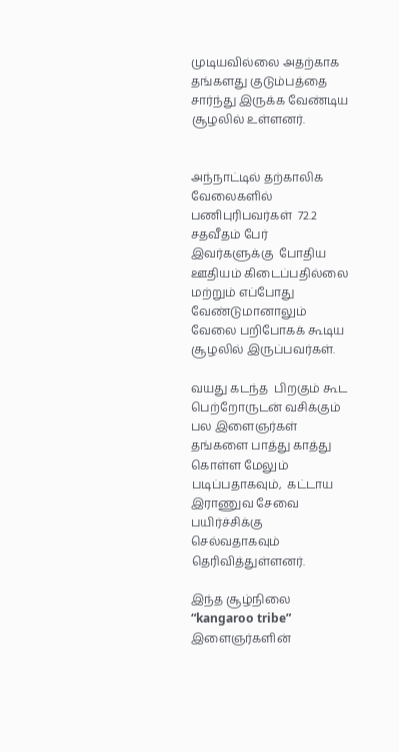முடியவில்லை அதற்காக தங்களது குடும்பத்தை சார்ந்து இருக்க வேண்டிய சூழலில் உள்ளனர்.


அந்நாட்டில் தற்காலிக வேலைகளில் பணிபுரிபவர்கள்  72.2 சதவீதம் பேர் இவர்களுக்கு  போதிய ஊதியம் கிடைப்பதில்லை  மற்றும் எப்போது வேண்டுமானாலும் வேலை பறிபோகக் கூடிய சூழலில் இருப்பவர்கள்.

வயது கடந்த  பிறகும் கூட பெற்றோருடன் வசிக்கும் பல இளைஞர்கள் தங்களை பாத்து காத்து கொள்ள மேலும் படிப்பதாகவும்,  கட்டாய இராணுவ சேவை பயிர்ச்சிக்கு செல்வதாகவும் தெரிவித்துள்ளனர்.

இந்த சூழ்நிலை  “kangaroo tribe” இளைஞர்களின்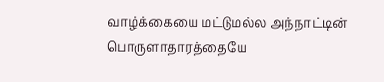வாழ்க்கையை மட்டுமல்ல அந்நாட்டின் பொருளாதாரத்தையே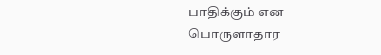பாதிக்கும் என பொருளாதார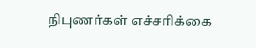நிபுணர்கள் எச்சரிக்கை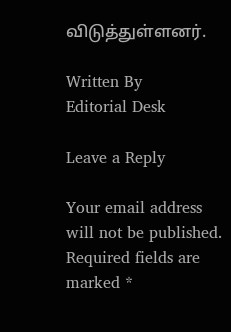விடுத்துள்ளனர்.

Written By
Editorial Desk

Leave a Reply

Your email address will not be published. Required fields are marked *